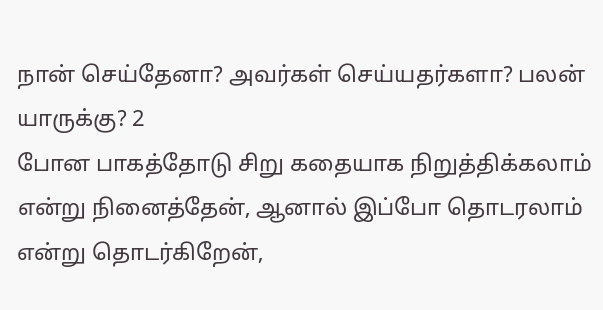நான் செய்தேனா? அவர்கள் செய்யதர்களா? பலன் யாருக்கு? 2
போன பாகத்தோடு சிறு கதையாக நிறுத்திக்கலாம் என்று நினைத்தேன், ஆனால் இப்போ தொடரலாம் என்று தொடர்கிறேன்,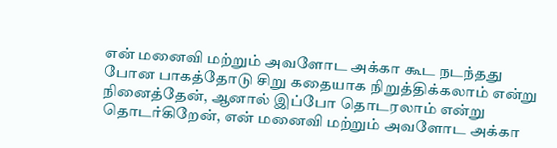என் மனைவி மற்றும் அவளோட அக்கா கூட நடந்தது
போன பாகத்தோடு சிறு கதையாக நிறுத்திக்கலாம் என்று நினைத்தேன், ஆனால் இப்போ தொடரலாம் என்று தொடர்கிறேன், என் மனைவி மற்றும் அவளோட அக்கா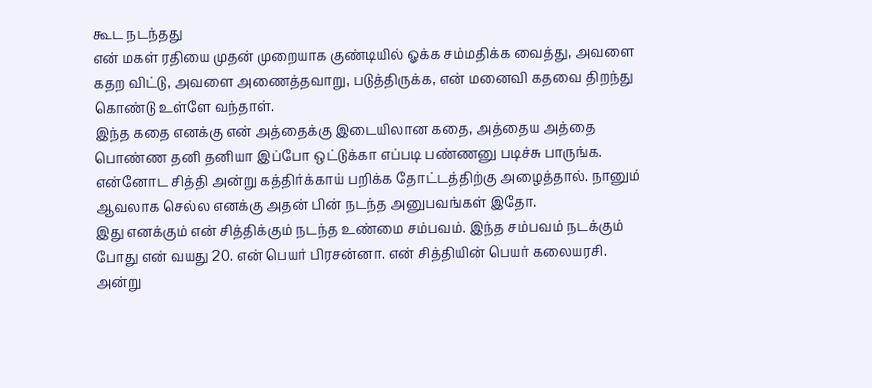கூட நடந்தது
என் மகள் ரதியை முதன் முறையாக குண்டியில் ஓக்க சம்மதிக்க வைத்து, அவளை கதற விட்டு, அவளை அணைத்தவாறு, படுத்திருக்க, என் மனைவி கதவை திறந்து கொண்டு உள்ளே வந்தாள்.
இந்த கதை எனக்கு என் அத்தைக்கு இடையிலான கதை, அத்தைய அத்தை பொண்ண தனி தனியா இப்போ ஒட்டுக்கா எப்படி பண்ணனு படிச்சு பாருங்க.
என்னோட சித்தி அன்று கத்திர்க்காய் பறிக்க தோட்டத்திற்கு அழைத்தால். நானும் ஆவலாக செல்ல எனக்கு அதன் பின் நடந்த அனுபவங்கள் இதோ.
இது எனக்கும் என் சித்திக்கும் நடந்த உண்மை சம்பவம். இந்த சம்பவம் நடக்கும் போது என் வயது 20. என் பெயர் பிரசன்னா. என் சித்தியின் பெயர் கலையரசி.
அன்று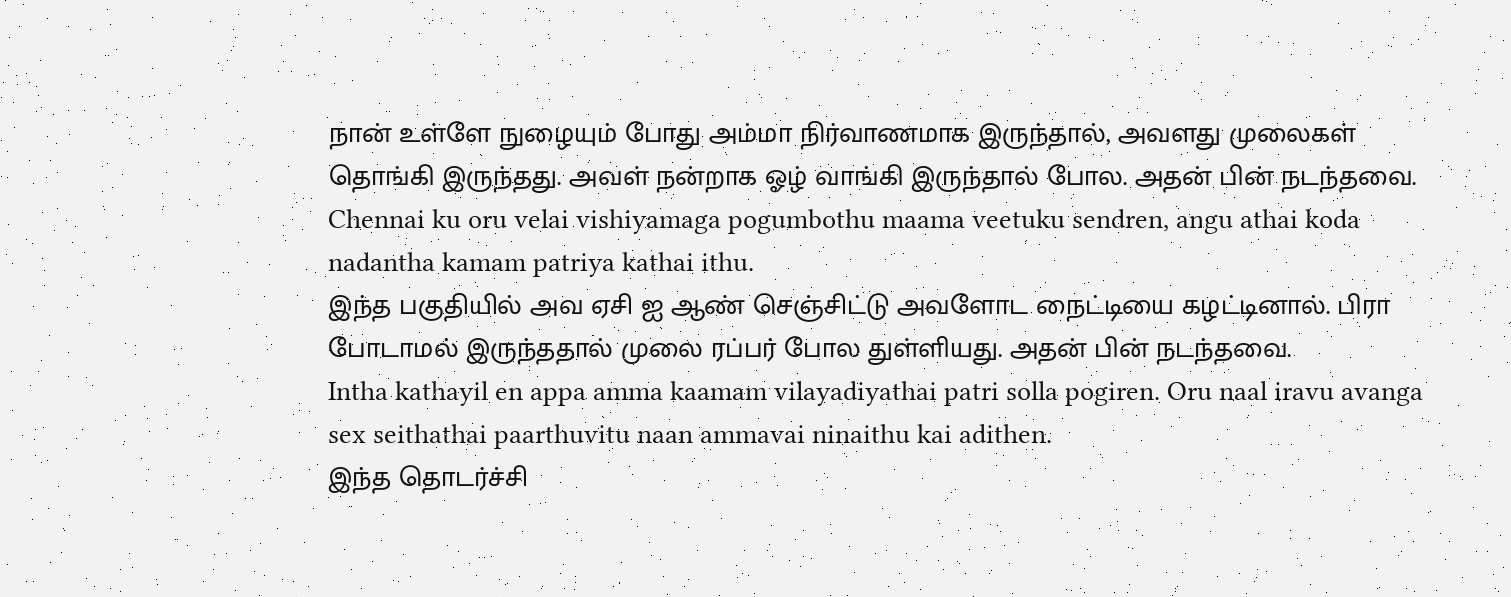நான் உள்ளே நுழையும் போது அம்மா நிர்வாணமாக இருந்தால், அவளது முலைகள் தொங்கி இருந்தது. அவள் நன்றாக ஓழ் வாங்கி இருந்தால் போல. அதன் பின் நடந்தவை.
Chennai ku oru velai vishiyamaga pogumbothu maama veetuku sendren, angu athai koda nadantha kamam patriya kathai ithu.
இந்த பகுதியில் அவ ஏசி ஐ ஆண் செஞ்சிட்டு அவளோட நைட்டியை கழட்டினால். பிரா போடாமல் இருந்ததால் முலை ரப்பர் போல துள்ளியது. அதன் பின் நடந்தவை.
Intha kathayil en appa amma kaamam vilayadiyathai patri solla pogiren. Oru naal iravu avanga sex seithathai paarthuvitu naan ammavai ninaithu kai adithen.
இந்த தொடர்ச்சி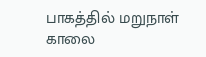பாகத்தில் மறுநாள் காலை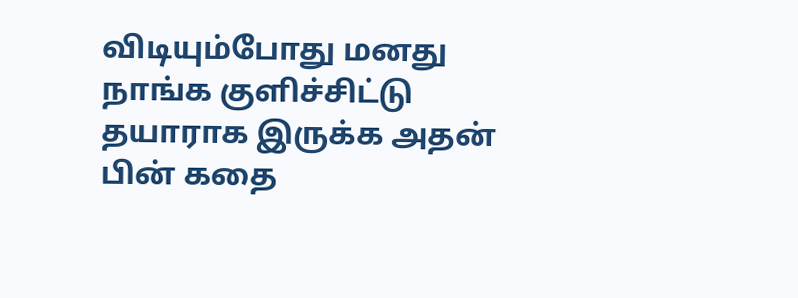விடியும்போது மனது நாங்க குளிச்சிட்டு தயாராக இருக்க அதன் பின் கதை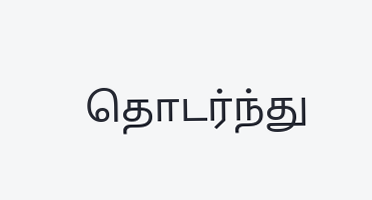தொடர்ந்து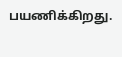பயணிக்கிறது.